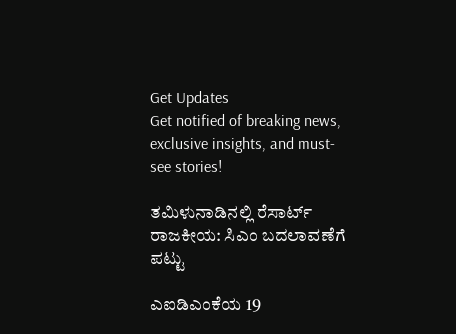Get Updates
Get notified of breaking news, exclusive insights, and must-see stories!

ತಮಿಳುನಾಡಿನಲ್ಲಿ ರೆಸಾರ್ಟ್ ರಾಜಕೀಯ: ಸಿಎಂ ಬದಲಾವಣೆಗೆ ಪಟ್ಟು

ಎಐಡಿಎಂಕೆಯ 19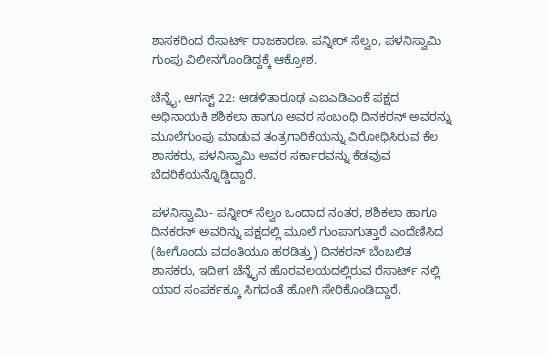ಶಾಸಕರಿಂದ ರೆಸಾರ್ಟ್ ರಾಜಕಾರಣ. ಪನ್ನೀರ್ ಸೆಲ್ವಂ, ಪಳನಿಸ್ವಾಮಿ ಗುಂಪು ವಿಲೀನಗೊಂಡಿದ್ದಕ್ಕೆ ಆಕ್ರೋಶ.

ಚೆನ್ನೈ, ಆಗಸ್ಟ್ 22: ಆಡಳಿತಾರೂಢ ಎಐಎಡಿಎಂಕೆ ಪಕ್ಷದ ಅಧಿನಾಯಕಿ ಶಶಿಕಲಾ ಹಾಗೂ ಅವರ ಸಂಬಂಧಿ ದಿನಕರನ್ ಅವರನ್ನು ಮೂಲೆಗುಂಪು ಮಾಡುವ ತಂತ್ರಗಾರಿಕೆಯನ್ನು ವಿರೋಧಿಸಿರುವ ಕೆಲ ಶಾಸಕರು, ಪಳನಿಸ್ವಾಮಿ ಅವರ ಸರ್ಕಾರವನ್ನು ಕೆಡವುವ ಬೆದರಿಕೆಯನ್ನೊಡ್ಡಿದ್ದಾರೆ.

ಪಳನಿಸ್ವಾಮಿ- ಪನ್ನೀರ್ ಸೆಲ್ವಂ ಒಂದಾದ ನಂತರ, ಶಶಿಕಲಾ ಹಾಗೂ ದಿನಕರನ್ ಅವರಿನ್ನು ಪಕ್ಷದಲ್ಲಿ ಮೂಲೆ ಗುಂಪಾಗುತ್ತಾರೆ ಎಂದೆಣಿಸಿದ (ಹೀಗೊಂದು ವದಂತಿಯೂ ಹರಡಿತ್ತು) ದಿನಕರನ್ ಬೆಂಬಲಿತ ಶಾಸಕರು, ಇದೀಗ ಚೆನ್ನೈನ ಹೊರವಲಯದಲ್ಲಿರುವ ರೆಸಾರ್ಟ್ ನಲ್ಲಿ ಯಾರ ಸಂಪರ್ಕಕ್ಕೂ ಸಿಗದಂತೆ ಹೋಗಿ ಸೇರಿಕೊಂಡಿದ್ದಾರೆ.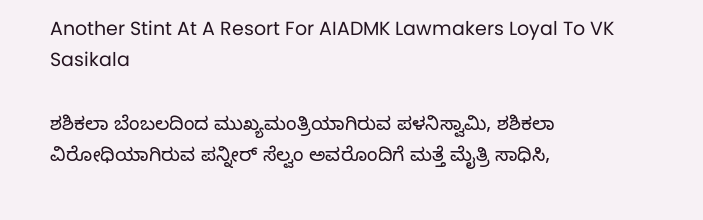Another Stint At A Resort For AIADMK Lawmakers Loyal To VK Sasikala

ಶಶಿಕಲಾ ಬೆಂಬಲದಿಂದ ಮುಖ್ಯಮಂತ್ರಿಯಾಗಿರುವ ಪಳನಿಸ್ವಾಮಿ, ಶಶಿಕಲಾ ವಿರೋಧಿಯಾಗಿರುವ ಪನ್ನೀರ್ ಸೆಲ್ವಂ ಅವರೊಂದಿಗೆ ಮತ್ತೆ ಮೈತ್ರಿ ಸಾಧಿಸಿ,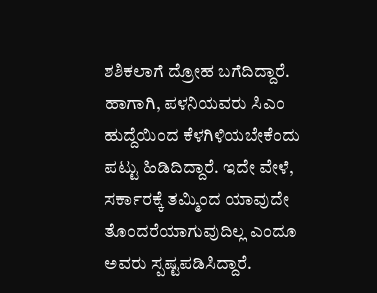ಶಶಿಕಲಾಗೆ ದ್ರೋಹ ಬಗೆದಿದ್ದಾರೆ. ಹಾಗಾಗಿ, ಪಳನಿಯವರು ಸಿಎಂ ಹುದ್ದೆಯಿಂದ ಕೆಳಗಿಳಿಯಬೇಕೆಂದು ಪಟ್ಟು ಹಿಡಿದಿದ್ದಾರೆ. ಇದೇ ವೇಳೆ, ಸರ್ಕಾರಕ್ಕೆ ತಮ್ಮಿಂದ ಯಾವುದೇ ತೊಂದರೆಯಾಗುವುದಿಲ್ಲ ಎಂದೂ ಅವರು ಸ್ಪಷ್ಟಪಡಿಸಿದ್ದಾರೆ.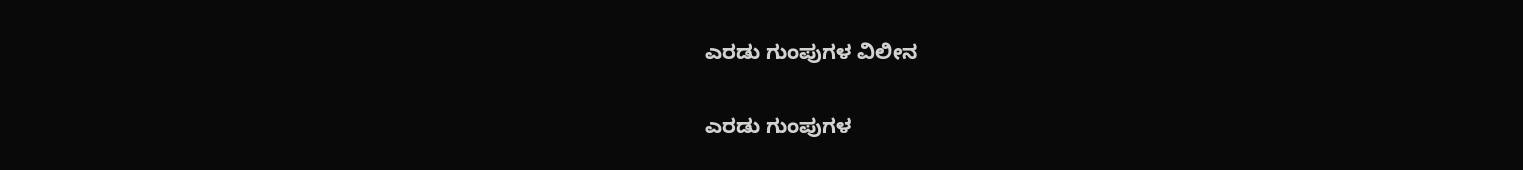ಎರಡು ಗುಂಪುಗಳ ವಿಲೀನ

ಎರಡು ಗುಂಪುಗಳ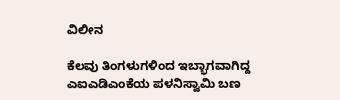ವಿಲೀನ

ಕೆಲವು ತಿಂಗಳುಗಳಿಂದ ಇಬ್ಭಾಗವಾಗಿದ್ದ ಎಐಎಡಿಎಂಕೆಯ ಪಳನಿಸ್ವಾಮಿ ಬಣ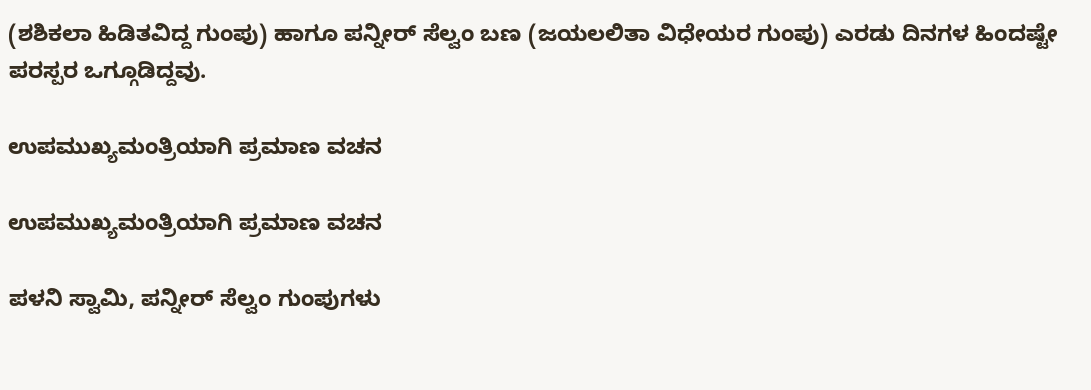(ಶಶಿಕಲಾ ಹಿಡಿತವಿದ್ದ ಗುಂಪು) ಹಾಗೂ ಪನ್ನೀರ್ ಸೆಲ್ವಂ ಬಣ (ಜಯಲಲಿತಾ ವಿಧೇಯರ ಗುಂಪು) ಎರಡು ದಿನಗಳ ಹಿಂದಷ್ಟೇ ಪರಸ್ಪರ ಒಗ್ಗೂಡಿದ್ದವು.

ಉಪಮುಖ್ಯಮಂತ್ರಿಯಾಗಿ ಪ್ರಮಾಣ ವಚನ

ಉಪಮುಖ್ಯಮಂತ್ರಿಯಾಗಿ ಪ್ರಮಾಣ ವಚನ

ಪಳನಿ ಸ್ವಾಮಿ, ಪನ್ನೀರ್ ಸೆಲ್ವಂ ಗುಂಪುಗಳು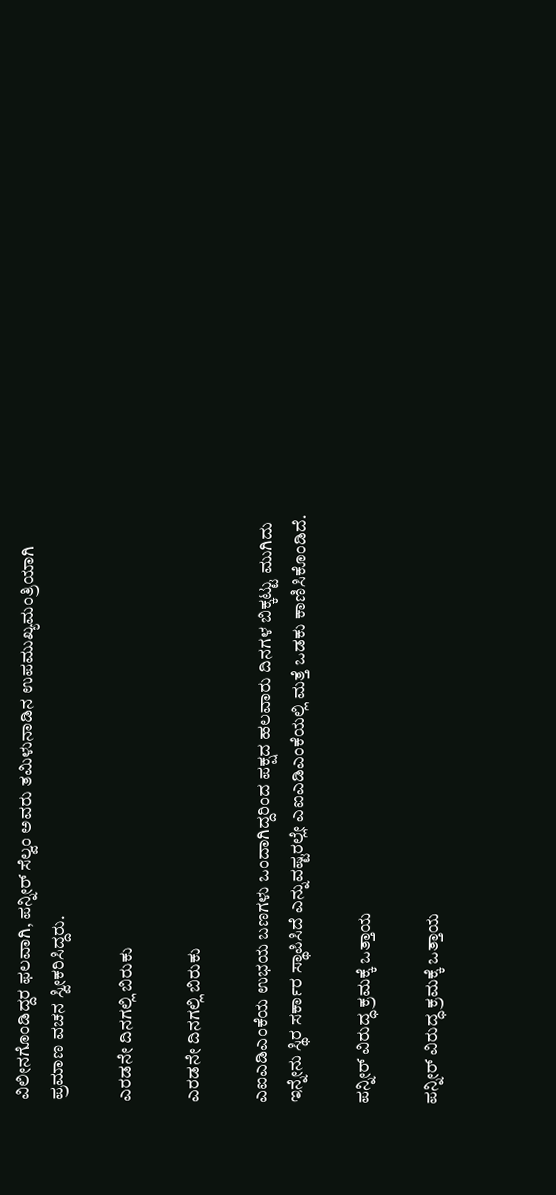ವಿಲೀನಗೊಂಡಿದ್ದರ ಫಲವಾಗಿ, ಪನ್ನೀರ್ ಸೆಲ್ವಂ ಅವರು ತಮಿಳುನಾಡಿನ ಉಪಮುಖ್ಯಮಂತ್ರಿಯಾಗಿ ಪ್ರಮಾಣ ವಚನ ಸ್ವೀಕರಿಸಿದ್ದರು.

ಎರಡನೇ ದಿನಗಲ್ಲಿ ಬಿರುಕು

ಎರಡನೇ ದಿನಗಲ್ಲಿ ಬಿರುಕು

ಎಐಎಡಿಎಂಕೆಯ ಉಭಯ ಬಣಗಳು ಒಂದಾಗಿದ್ದರಿಂದ ಪಕ್ಷದ ಹಲವಾರು ದಿನಗಳ ಬಿಕ್ಕಟ್ಟು ಮುಗಿದು ಇನ್ನೇನು ಸ್ಥಿರ ಸರ್ಕಾರ ಸ್ಥಾಪಿಸಿದೆ ಎನ್ನುವಷ್ಟರಲ್ಲೇ ಎಐಎಡಿಎಂಕೆಯಲ್ಲಿ ಮತ್ತೆ ಒಡಕು ಕಾಣಿಸಿಕೊಂಡಿದೆ.

ಪನ್ನೀರ್ ವಿರುದ್ಧ ಕ್ರಮಕ್ಕೆ ಒತ್ತಾಯ

ಪನ್ನೀರ್ ವಿರುದ್ಧ ಕ್ರಮಕ್ಕೆ ಒತ್ತಾಯ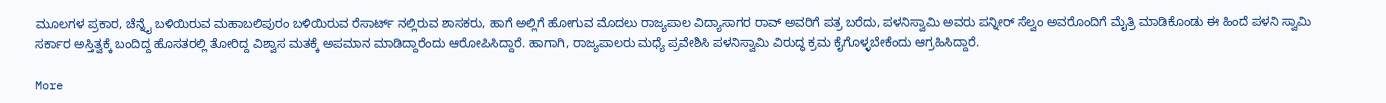ಮೂಲಗಳ ಪ್ರಕಾರ, ಚೆನ್ನೈ ಬಳಿಯಿರುವ ಮಹಾಬಲಿಪುರಂ ಬಳಿಯಿರುವ ರೆಸಾರ್ಟ್ ನಲ್ಲಿರುವ ಶಾಸಕರು, ಹಾಗೆ ಅಲ್ಲಿಗೆ ಹೋಗುವ ಮೊದಲು ರಾಜ್ಯಪಾಲ ವಿದ್ಯಾಸಾಗರ ರಾವ್ ಅವರಿಗೆ ಪತ್ರ ಬರೆದು, ಪಳನಿಸ್ವಾಮಿ ಅವರು ಪನ್ನೀರ್ ಸೆಲ್ವಂ ಅವರೊಂದಿಗೆ ಮೈತ್ರಿ ಮಾಡಿಕೊಂಡು ಈ ಹಿಂದೆ ಪಳನಿ ಸ್ವಾಮಿ ಸರ್ಕಾರ ಅಸ್ತಿತ್ವಕ್ಕೆ ಬಂದಿದ್ದ ಹೊಸತರಲ್ಲಿ ತೋರಿದ್ದ ವಿಶ್ವಾಸ ಮತಕ್ಕೆ ಅಪಮಾನ ಮಾಡಿದ್ದಾರೆಂದು ಆರೋಪಿಸಿದ್ದಾರೆ. ಹಾಗಾಗಿ, ರಾಜ್ಯಪಾಲರು ಮಧ್ಯೆ ಪ್ರವೇಶಿಸಿ ಪಳನಿಸ್ವಾಮಿ ವಿರುದ್ಧ ಕ್ರಮ ಕೈಗೊಳ್ಳಬೇಕೆಂದು ಆಗ್ರಹಿಸಿದ್ದಾರೆ.

More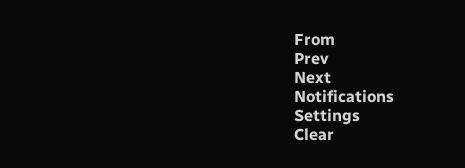From
Prev
Next
Notifications
Settings
Clear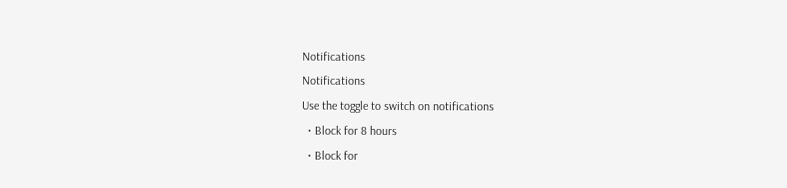Notifications
Notifications
Use the toggle to switch on notifications
  • Block for 8 hours
  • Block for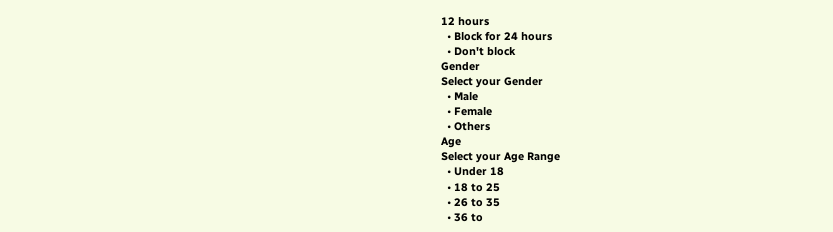12 hours
  • Block for 24 hours
  • Don't block
Gender
Select your Gender
  • Male
  • Female
  • Others
Age
Select your Age Range
  • Under 18
  • 18 to 25
  • 26 to 35
  • 36 to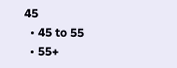45
  • 45 to 55
  • 55+